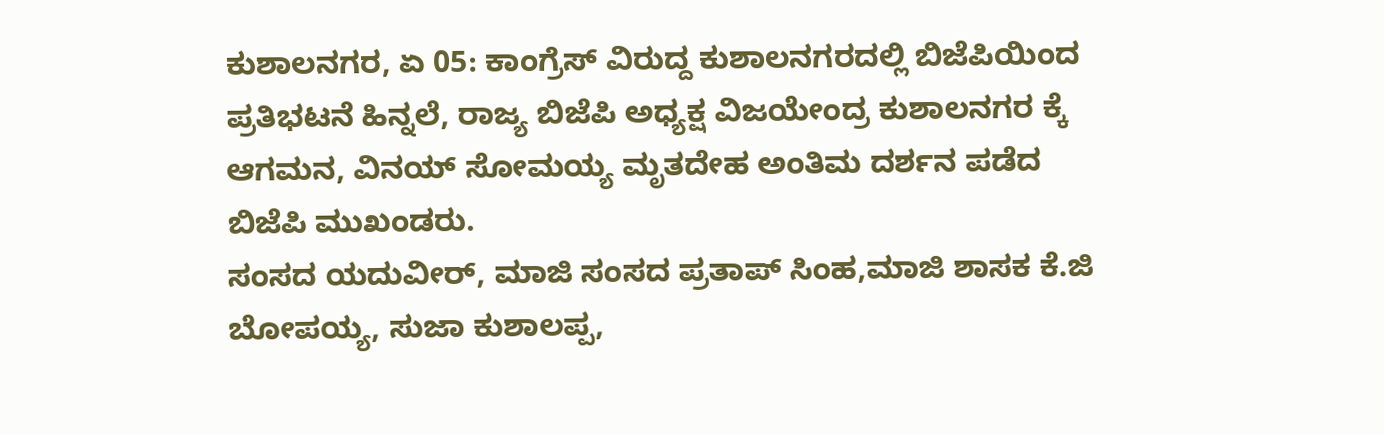ಕುಶಾಲನಗರ, ಏ 05: ಕಾಂಗ್ರೆಸ್ ವಿರುದ್ದ ಕುಶಾಲನಗರದಲ್ಲಿ ಬಿಜೆಪಿಯಿಂದ ಪ್ರತಿಭಟನೆ ಹಿನ್ನಲೆ, ರಾಜ್ಯ ಬಿಜೆಪಿ ಅಧ್ಯಕ್ಷ ವಿಜಯೇಂದ್ರ ಕುಶಾಲನಗರ ಕ್ಕೆ ಆಗಮನ, ವಿನಯ್ ಸೋಮಯ್ಯ ಮೃತದೇಹ ಅಂತಿಮ ದರ್ಶನ ಪಡೆದ ಬಿಜೆಪಿ ಮುಖಂಡರು.
ಸಂಸದ ಯದುವೀರ್, ಮಾಜಿ ಸಂಸದ ಪ್ರತಾಪ್ ಸಿಂಹ,ಮಾಜಿ ಶಾಸಕ ಕೆ.ಜಿ
ಬೋಪಯ್ಯ, ಸುಜಾ ಕುಶಾಲಪ್ಪ,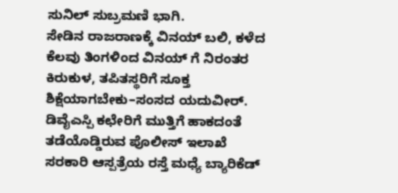ಸುನಿಲ್ ಸುಬ್ರಮಣಿ ಭಾಗಿ.
ಸೇಡಿನ ರಾಜರಾಣಕ್ಕೆ ವಿನಯ್ ಬಲಿ, ಕಳೆದ ಕೆಲವು ತಿಂಗಳಿಂದ ವಿನಯ್ ಗೆ ನಿರಂತರ ಕಿರುಕುಳ, ತಪಿತಸ್ಥರಿಗೆ ಸೂಕ್ತ ಶಿಕ್ಷೆಯಾಗಬೇಕು–ಸಂಸದ ಯದುವೀರ್.
ಡಿವೈಎಸ್ಪಿ ಕಛೇರಿಗೆ ಮುತ್ತಿಗೆ ಹಾಕದಂತೆ ತಡೆಯೊಡ್ಡಿರುವ ಪೊಲೀಸ್ ಇಲಾಖೆ
ಸರಕಾರಿ ಆಸ್ಪತ್ರೆಯ ರಸ್ತೆ ಮಧ್ಯೆ ಬ್ಯಾರಿಕೆಡ್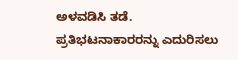ಅಳವಡಿಸಿ ತಡೆ.
ಪ್ರತಿಭಟನಾಕಾರರನ್ನು ಎದುರಿಸಲು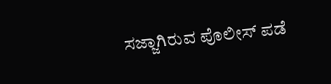ಸಜ್ಜಾಗಿರುವ ಪೊಲೀಸ್ ಪಡೆ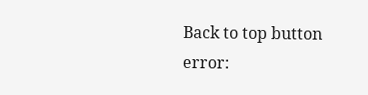Back to top button
error: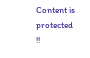Content is protected !!